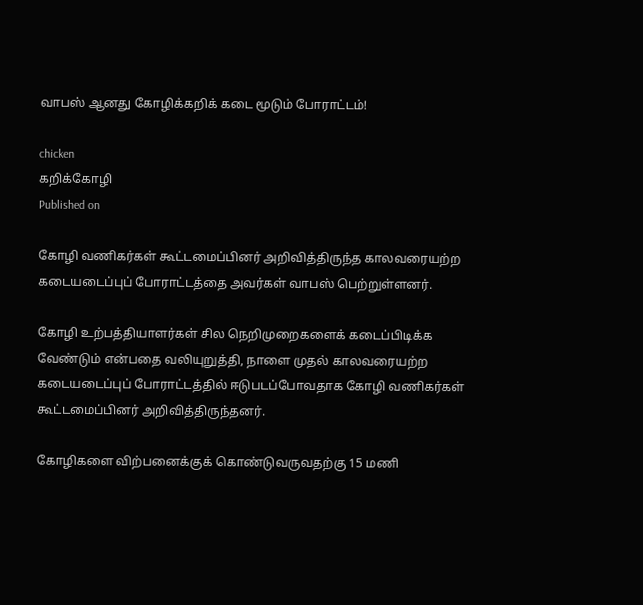வாபஸ் ஆனது கோழிக்கறிக் கடை மூடும் போராட்டம்!

chicken
கறிக்கோழி
Published on

கோழி வணிகர்கள் கூட்டமைப்பினர் அறிவித்திருந்த காலவரையற்ற கடையடைப்புப் போராட்டத்தை அவர்கள் வாபஸ் பெற்றுள்ளனர்.

கோழி உற்பத்தியாளர்கள் சில நெறிமுறைகளைக் கடைப்பிடிக்க வேண்டும் என்பதை வலியுறுத்தி, நாளை முதல் காலவரையற்ற கடையடைப்புப் போராட்டத்தில் ஈடுபடப்போவதாக கோழி வணிகர்கள் கூட்டமைப்பினர் அறிவித்திருந்தனர்.

கோழிகளை விற்பனைக்குக் கொண்டுவருவதற்கு 15 மணி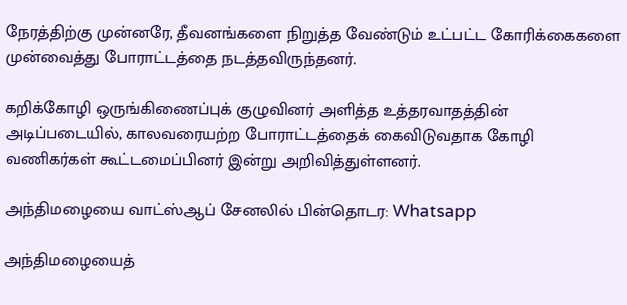நேரத்திற்கு முன்னரே, தீவனங்களை நிறுத்த வேண்டும் உட்பட்ட கோரிக்கைகளை முன்வைத்து போராட்டத்தை நடத்தவிருந்தனர்.

கறிக்கோழி ஒருங்கிணைப்புக் குழுவினர் அளித்த உத்தரவாதத்தின் அடிப்படையில், காலவரையற்ற போராட்டத்தைக் கைவிடுவதாக கோழி வணிகர்கள் கூட்டமைப்பினர் இன்று அறிவித்துள்ளனர்.

அந்திமழையை வாட்ஸ்ஆப் சேனலில் பின்தொடர: Whatsapp

அந்திமழையைத்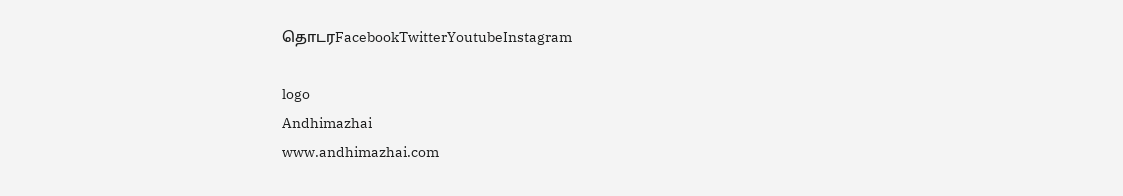தொடரFacebookTwitterYoutubeInstagram

logo
Andhimazhai
www.andhimazhai.com